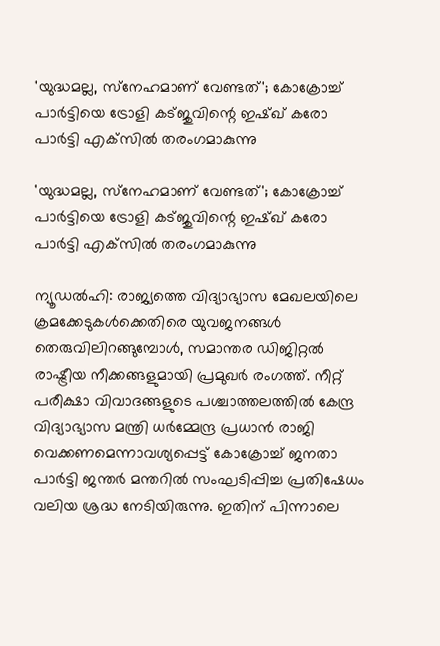'യുദ്ധമല്ല, സ്‌നേഹമാണ് വേണ്ടത്'; കോക്രോച്ച് പാര്‍ട്ടിയെ ട്രോളി കട്ജുവിന്റെ ഇഷ്ഖ് കരോ പാര്‍ട്ടി എക്‌സില്‍ തരംഗമാകുന്നു

'യുദ്ധമല്ല, സ്‌നേഹമാണ് വേണ്ടത്'; കോക്രോച്ച് പാര്‍ട്ടിയെ ട്രോളി കട്ജുവിന്റെ ഇഷ്ഖ് കരോ പാര്‍ട്ടി എക്‌സില്‍ തരംഗമാകുന്നു

ന്യൂഡല്‍ഹി: രാജ്യത്തെ വിദ്യാഭ്യാസ മേഖലയിലെ ക്രമക്കേടുകള്‍ക്കെതിരെ യുവജനങ്ങള്‍ തെരുവിലിറങ്ങുമ്പോള്‍, സമാന്തര ഡിജിറ്റല്‍ രാഷ്ട്രീയ നീക്കങ്ങളുമായി പ്രമുഖര്‍ രംഗത്ത്. നീറ്റ് പരീക്ഷാ വിവാദങ്ങളുടെ പശ്ചാത്തലത്തില്‍ കേന്ദ്ര വിദ്യാഭ്യാസ മന്ത്രി ധര്‍മ്മേന്ദ്ര പ്രധാന്‍ രാജി വെക്കണമെന്നാവശ്യപ്പെട്ട് കോക്രോച്ച് ജനതാ പാര്‍ട്ടി ജന്തര്‍ മന്തറില്‍ സംഘടിപ്പിച്ച പ്രതിഷേധം വലിയ ശ്രദ്ധ നേടിയിരുന്നു. ഇതിന് പിന്നാലെ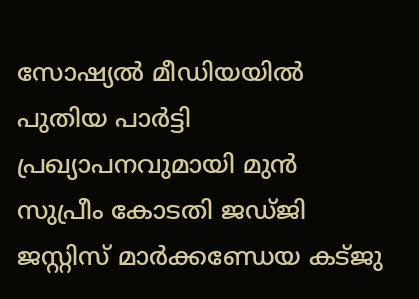സോഷ്യല്‍ മീഡിയയില്‍ പുതിയ പാര്‍ട്ടി പ്രഖ്യാപനവുമായി മുന്‍ സുപ്രീം കോടതി ജഡ്ജി ജസ്റ്റിസ് മാര്‍ക്കണ്ഡേയ കട്ജു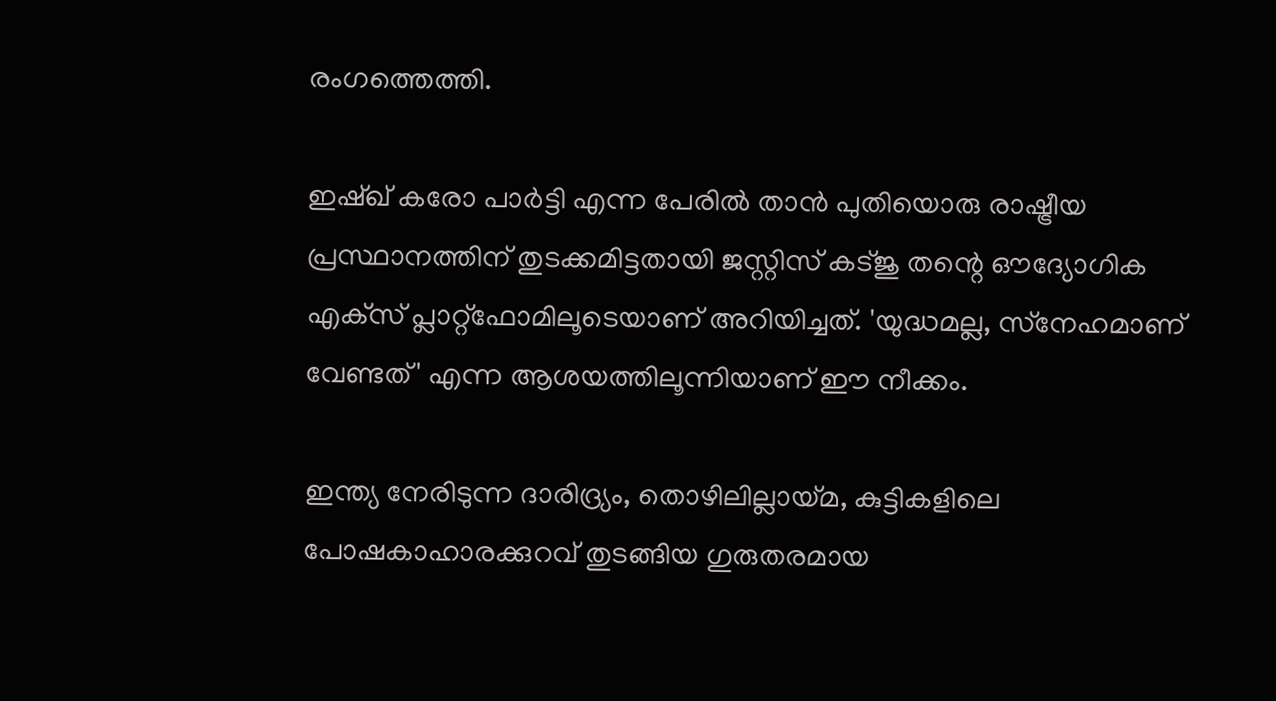രംഗത്തെത്തി.

ഇഷ്ഖ് കരോ പാര്‍ട്ടി എന്ന പേരില്‍ താന്‍ പുതിയൊരു രാഷ്ട്രീയ പ്രസ്ഥാനത്തിന് തുടക്കമിട്ടതായി ജസ്റ്റിസ് കട്ജു തന്റെ ഔദ്യോഗിക എക്‌സ് പ്ലാറ്റ്ഫോമിലൂടെയാണ് അറിയിച്ചത്. 'യുദ്ധമല്ല, സ്‌നേഹമാണ് വേണ്ടത്' എന്ന ആശയത്തിലൂന്നിയാണ് ഈ നീക്കം.

ഇന്ത്യ നേരിടുന്ന ദാരിദ്ര്യം, തൊഴിലില്ലായ്മ, കുട്ടികളിലെ പോഷകാഹാരക്കുറവ് തുടങ്ങിയ ഗുരുതരമായ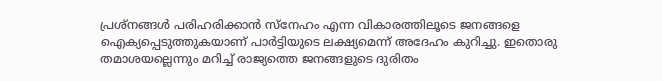പ്രശ്‌നങ്ങള്‍ പരിഹരിക്കാന്‍ സ്‌നേഹം എന്ന വികാരത്തിലൂടെ ജനങ്ങളെ ഐക്യപ്പെടുത്തുകയാണ് പാര്‍ട്ടിയുടെ ലക്ഷ്യമെന്ന് അദേഹം കുറിച്ചു. ഇതൊരു തമാശയല്ലെന്നും മറിച്ച് രാജ്യത്തെ ജനങ്ങളുടെ ദുരിതം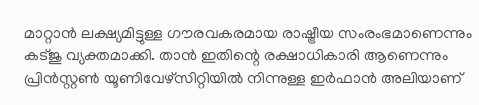മാറ്റാന്‍ ലക്ഷ്യമിട്ടുള്ള ഗൗരവകരമായ രാഷ്ട്രീയ സംരംഭമാണെന്നും കട്ജു വ്യക്തമാക്കി. താന്‍ ഇതിന്റെ രക്ഷാധികാരി ആണെന്നും പ്രിന്‍സ്റ്റണ്‍ യൂണിവേഴ്‌സിറ്റിയില്‍ നിന്നുള്ള ഇര്‍ഫാന്‍ അലിയാണ്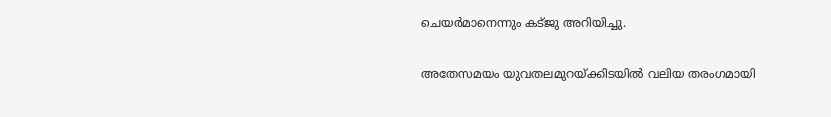ചെയര്‍മാനെന്നും കട്ജു അറിയിച്ചു.

അതേസമയം യുവതലമുറയ്ക്കിടയില്‍ വലിയ തരംഗമായി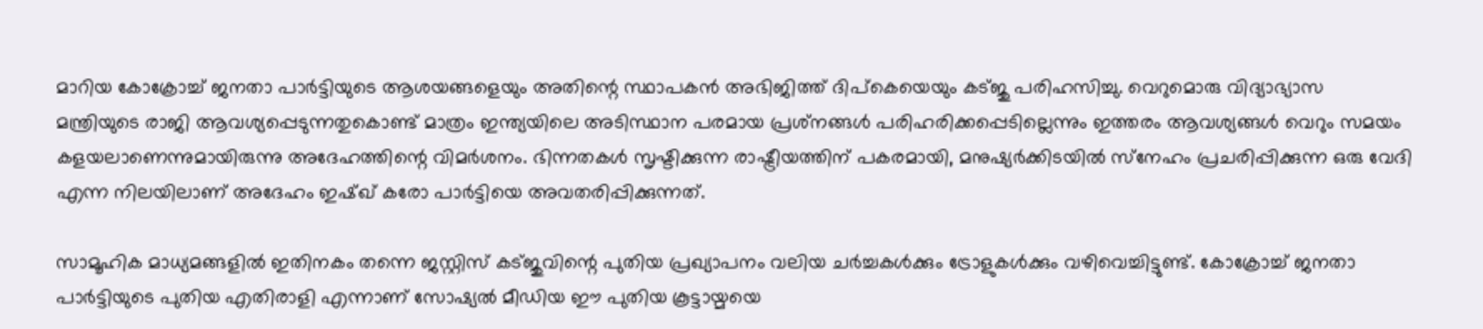മാറിയ കോക്രോച്ച് ജനതാ പാര്‍ട്ടിയുടെ ആശയങ്ങളെയും അതിന്റെ സ്ഥാപകന്‍ അഭിജിത്ത് ദിപ്‌കെയെയും കട്ജു പരിഹസിച്ചു. വെറുമൊരു വിദ്യാഭ്യാസ മന്ത്രിയുടെ രാജി ആവശ്യപ്പെടുന്നതുകൊണ്ട് മാത്രം ഇന്ത്യയിലെ അടിസ്ഥാന പരമായ പ്രശ്‌നങ്ങള്‍ പരിഹരിക്കപ്പെടില്ലെന്നും ഇത്തരം ആവശ്യങ്ങള്‍ വെറും സമയം കളയലാണെന്നുമായിരുന്നു അദേഹത്തിന്റെ വിമര്‍ശനം. ഭിന്നതകള്‍ സൃഷ്ടിക്കുന്ന രാഷ്ട്രീയത്തിന് പകരമായി, മനുഷ്യര്‍ക്കിടയില്‍ സ്‌നേഹം പ്രചരിപ്പിക്കുന്ന ഒരു വേദി എന്ന നിലയിലാണ് അദേഹം ഇഷ്ഖ് കരോ പാര്‍ട്ടിയെ അവതരിപ്പിക്കുന്നത്.

സാമൂഹിക മാധ്യമങ്ങളില്‍ ഇതിനകം തന്നെ ജസ്റ്റിസ് കട്ജുവിന്റെ പുതിയ പ്രഖ്യാപനം വലിയ ചര്‍ച്ചകള്‍ക്കും ട്രോളുകള്‍ക്കും വഴിവെച്ചിട്ടുണ്ട്. കോക്രോച്ച് ജനതാ പാര്‍ട്ടിയുടെ പുതിയ എതിരാളി എന്നാണ് സോഷ്യല്‍ മീഡിയ ഈ പുതിയ കൂട്ടായ്മയെ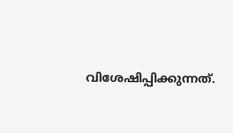വിശേഷിപ്പിക്കുന്നത്.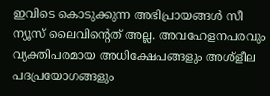ഇവിടെ കൊടുക്കുന്ന അഭിപ്രായങ്ങള്‍ സീ ന്യൂസ് ലൈവിന്റെത് അല്ല. അവഹേളനപരവും വ്യക്തിപരമായ അധിക്ഷേപങ്ങളും അശ്‌ളീല പദപ്രയോഗങ്ങളും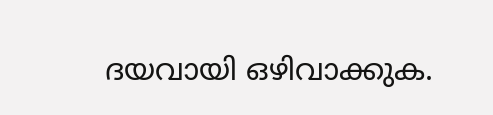ദയവായി ഒഴിവാക്കുക.